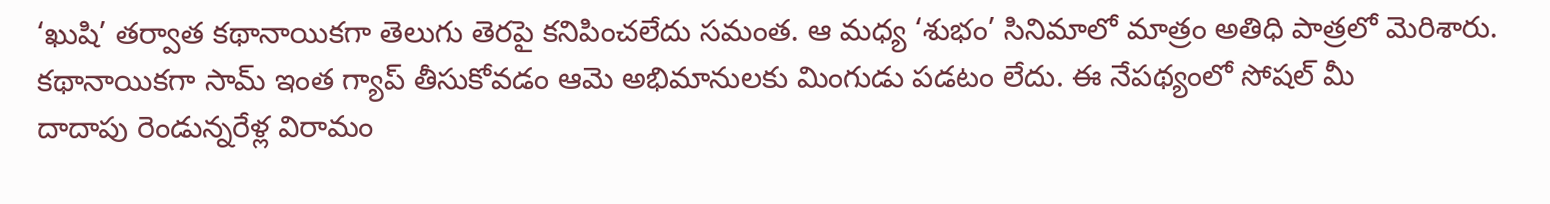‘ఖుషి’ తర్వాత కథానాయికగా తెలుగు తెరపై కనిపించలేదు సమంత. ఆ మధ్య ‘శుభం’ సినిమాలో మాత్రం అతిధి పాత్రలో మెరిశారు. కథానాయికగా సామ్ ఇంత గ్యాప్ తీసుకోవడం ఆమె అభిమానులకు మింగుడు పడటం లేదు. ఈ నేపథ్యంలో సోషల్ మీ
దాదాపు రెండున్నరేళ్ల విరామం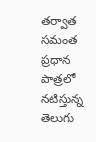తర్వాత సమంత ప్రధాన పాత్రలో నటిస్తున్న తెలుగు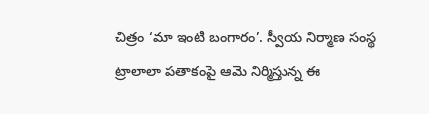చిత్రం ‘మా ఇంటి బంగారం’. స్వీయ నిర్మాణ సంస్థ ట్రాలాలా పతాకంపై ఆమె నిర్మిస్తున్న ఈ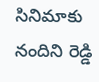సినిమాకు నందిని రెడ్డి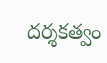దర్శకత్వం